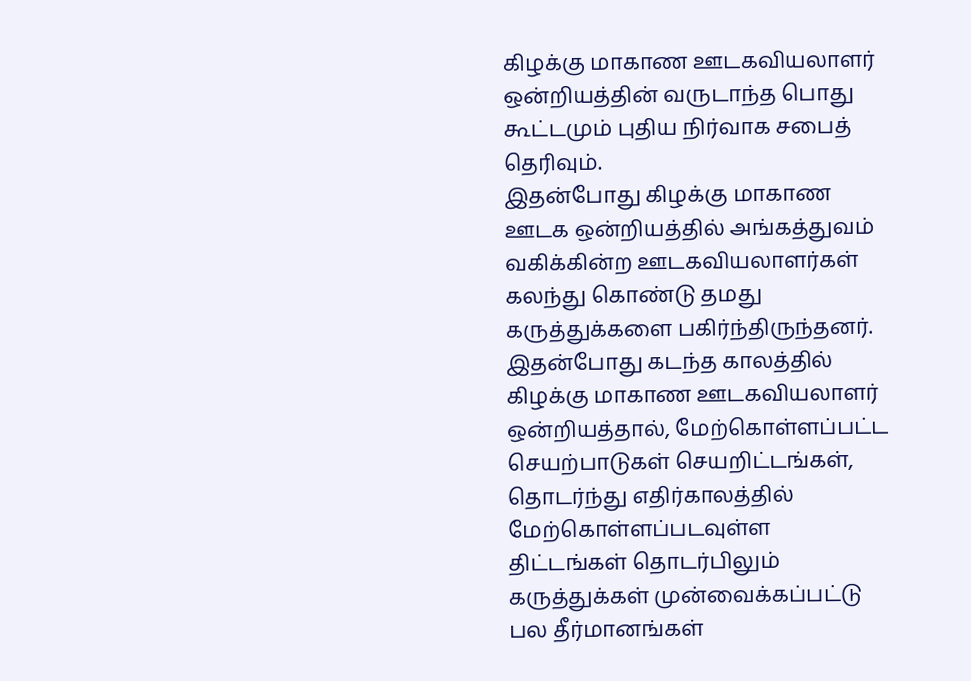கிழக்கு மாகாண ஊடகவியலாளர் ஒன்றியத்தின் வருடாந்த பொது கூட்டமும் புதிய நிர்வாக சபைத் தெரிவும்.
இதன்போது கிழக்கு மாகாண ஊடக ஒன்றியத்தில் அங்கத்துவம் வகிக்கின்ற ஊடகவியலாளர்கள் கலந்து கொண்டு தமது கருத்துக்களை பகிர்ந்திருந்தனர்.
இதன்போது கடந்த காலத்தில் கிழக்கு மாகாண ஊடகவியலாளர் ஒன்றியத்தால், மேற்கொள்ளப்பட்ட செயற்பாடுகள் செயறிட்டங்கள், தொடர்ந்து எதிர்காலத்தில் மேற்கொள்ளப்படவுள்ள திட்டங்கள் தொடர்பிலும் கருத்துக்கள் முன்வைக்கப்பட்டு பல தீர்மானங்கள்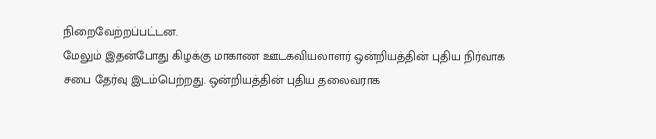நிறைவேற்றப்பட்டன.
மேலும் இதன்போது கிழக்கு மாகாண ஊடகவியலாளர் ஒன்றியத்தின் புதிய நிர்வாக சபை தேர்வு இடம்பெற்றது. ஒன்றியத்தின் புதிய தலைவராக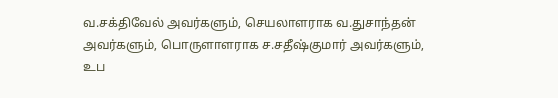வ.சக்திவேல் அவர்களும், செயலாளராக வ.துசாந்தன் அவர்களும், பொருளாளராக ச.சதீஷ்குமார் அவர்களும், உப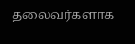தலைவர்களாக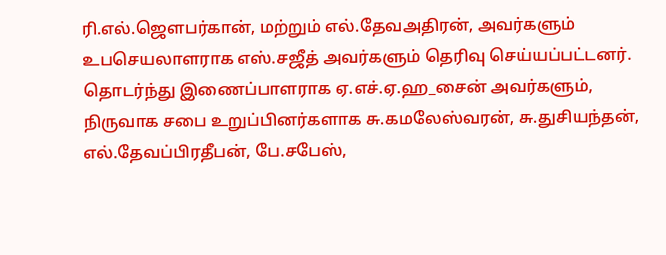ரி.எல்.ஜௌபர்கான், மற்றும் எல்.தேவஅதிரன், அவர்களும் உபசெயலாளராக எஸ்.சஜீத் அவர்களும் தெரிவு செய்யப்பட்டனர்.
தொடர்ந்து இணைப்பாளராக ஏ.எச்.ஏ.ஹ_சைன் அவர்களும், நிருவாக சபை உறுப்பினர்களாக சு.கமலேஸ்வரன், சு.துசியந்தன், எல்.தேவப்பிரதீபன், பே.சபேஸ்,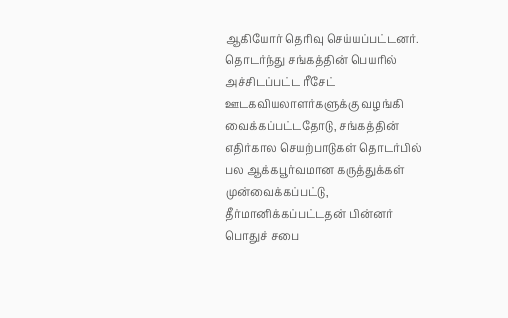ஆகியோர் தெரிவு செய்யப்பட்டனர்.
தொடர்ந்து சங்கத்தின் பெயரில் அச்சிடப்பட்ட ரீசேட் ஊடகவியலாளர்களுக்கு வழங்கி வைக்கப்பட்டதோடு, சங்கத்தின் எதிர்கால செயற்பாடுகள் தொடர்பில் பல ஆக்கபூர்வமான கருத்துக்கள் முன்வைக்கப்பட்டு, தீர்மானிக்கப்பட்டதன் பின்னர் பொதுச் சபை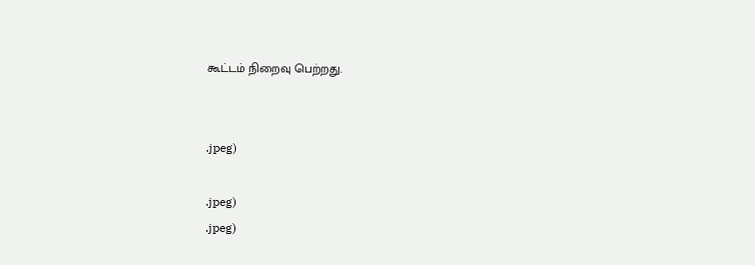கூட்டம் நிறைவு பெற்றது.


.jpeg)

.jpeg)
.jpeg)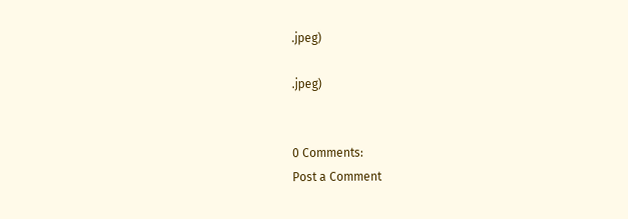.jpeg)

.jpeg)


0 Comments:
Post a Comment